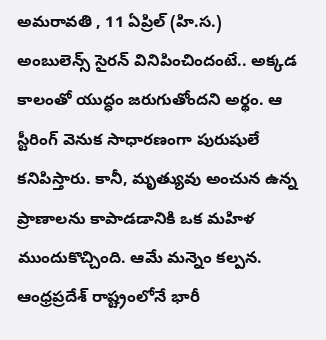అమరావతి , 11 ఏప్రిల్ (హి.స.)
అంబులెన్స్ సైరన్ వినిపించిందంటే.. అక్కడ కాలంతో యుద్ధం జరుగుతోందని అర్థం. ఆ స్టీరింగ్ వెనుక సాధారణంగా పురుషులే కనిపిస్తారు. కానీ, మృత్యువు అంచున ఉన్న ప్రాణాలను కాపాడడానికి ఒక మహిళ ముందుకొచ్చింది. ఆమే మన్నెం కల్పన. ఆంధ్రప్రదేశ్ రాష్ట్రంలోనే భారీ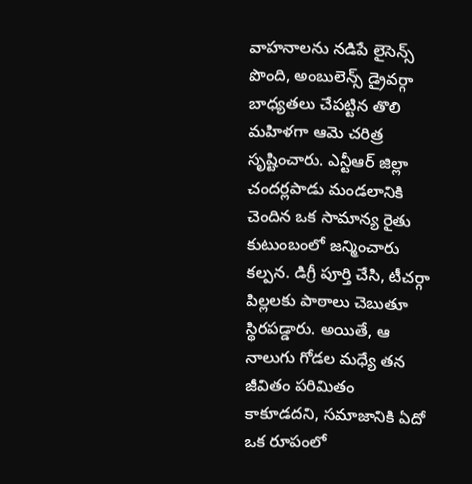వాహనాలను నడిపే లైసెన్స్ పొంది, అంబులెన్స్ డ్రైవర్గా బాధ్యతలు చేపట్టిన తొలి మహిళగా ఆమె చరిత్ర సృష్టించారు. ఎన్టీఆర్ జిల్లా చందర్లపాడు మండలానికి చెందిన ఒక సామాన్య రైతు కుటుంబంలో జన్మించారు కల్పన. డిగ్రీ పూర్తి చేసి, టీచర్గా పిల్లలకు పాఠాలు చెబుతూ స్థిరపడ్డారు. అయితే, ఆ నాలుగు గోడల మధ్యే తన జీవితం పరిమితం కాకూడదని, సమాజానికి ఏదో ఒక రూపంలో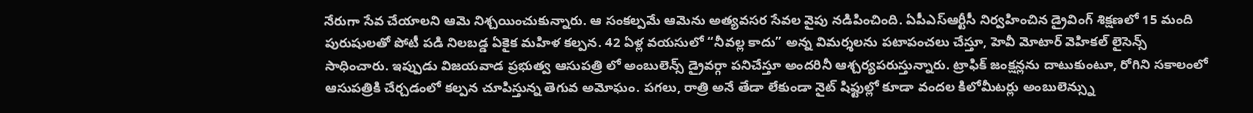నేరుగా సేవ చేయాలని ఆమె నిశ్చయించుకున్నారు. ఆ సంకల్పమే ఆమెను అత్యవసర సేవల వైపు నడిపించింది. ఏపీఎస్ఆర్టీసీ నిర్వహించిన డ్రైవింగ్ శిక్షణలో 15 మంది పురుషులతో పోటీ పడి నిలబడ్డ ఏకైక మహిళ కల్పన. 42 ఏళ్ల వయసులో “నీవల్ల కాదు” అన్న విమర్శలను పటాపంచలు చేస్తూ, హెవీ మోటార్ వెహికల్ లైసెన్స్ సాధించారు. ఇప్పుడు విజయవాడ ప్రభుత్వ ఆసుపత్రి లో అంబులెన్స్ డ్రైవర్గా పనిచేస్తూ అందరినీ ఆశ్చర్యపరుస్తున్నారు. ట్రాఫిక్ జంక్షన్లను దాటుకుంటూ, రోగిని సకాలంలో ఆసుపత్రికి చేర్చడంలో కల్పన చూపిస్తున్న తెగువ అమోఘం. పగలు, రాత్రి అనే తేడా లేకుండా నైట్ షిఫ్టుల్లో కూడా వందల కిలోమీటర్లు అంబులెన్స్ను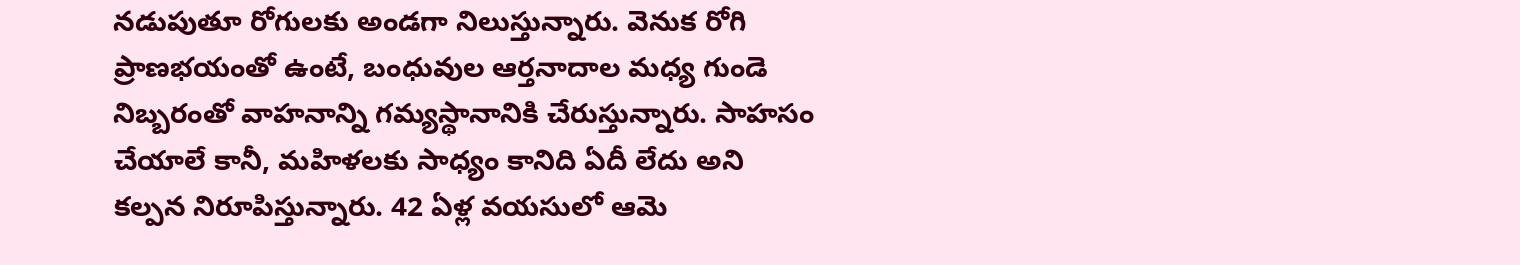నడుపుతూ రోగులకు అండగా నిలుస్తున్నారు. వెనుక రోగి ప్రాణభయంతో ఉంటే, బంధువుల ఆర్తనాదాల మధ్య గుండె నిబ్బరంతో వాహనాన్ని గమ్యస్థానానికి చేరుస్తున్నారు. సాహసం చేయాలే కానీ, మహిళలకు సాధ్యం కానిది ఏదీ లేదు అని కల్పన నిరూపిస్తున్నారు. 42 ఏళ్ల వయసులో ఆమె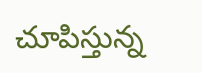చూపిస్తున్న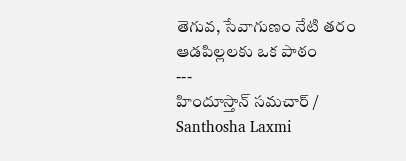తెగువ, సేవాగుణం నేటి తరం ఆడపిల్లలకు ఒక పాఠం
---
హిందూస్తాన్ సమచార్ / Santhosha Laxmi